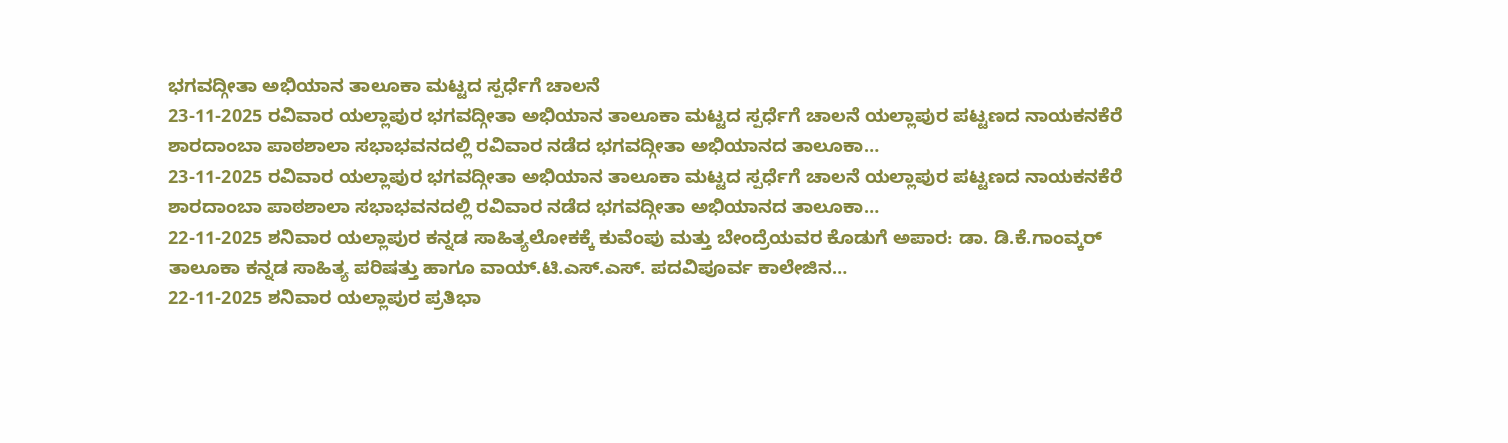ಭಗವದ್ಗೀತಾ ಅಭಿಯಾನ ತಾಲೂಕಾ ಮಟ್ಟದ ಸ್ಪರ್ಧೆಗೆ ಚಾಲನೆ
23-11-2025 ರವಿವಾರ ಯಲ್ಲಾಪುರ ಭಗವದ್ಗೀತಾ ಅಭಿಯಾನ ತಾಲೂಕಾ ಮಟ್ಟದ ಸ್ಪರ್ಧೆಗೆ ಚಾಲನೆ ಯಲ್ಲಾಪುರ ಪಟ್ಟಣದ ನಾಯಕನಕೆರೆ ಶಾರದಾಂಬಾ ಪಾಠಶಾಲಾ ಸಭಾಭವನದಲ್ಲಿ ರವಿವಾರ ನಡೆದ ಭಗವದ್ಗೀತಾ ಅಭಿಯಾನದ ತಾಲೂಕಾ…
23-11-2025 ರವಿವಾರ ಯಲ್ಲಾಪುರ ಭಗವದ್ಗೀತಾ ಅಭಿಯಾನ ತಾಲೂಕಾ ಮಟ್ಟದ ಸ್ಪರ್ಧೆಗೆ ಚಾಲನೆ ಯಲ್ಲಾಪುರ ಪಟ್ಟಣದ ನಾಯಕನಕೆರೆ ಶಾರದಾಂಬಾ ಪಾಠಶಾಲಾ ಸಭಾಭವನದಲ್ಲಿ ರವಿವಾರ ನಡೆದ ಭಗವದ್ಗೀತಾ ಅಭಿಯಾನದ ತಾಲೂಕಾ…
22-11-2025 ಶನಿವಾರ ಯಲ್ಲಾಪುರ ಕನ್ನಡ ಸಾಹಿತ್ಯಲೋಕಕ್ಕೆ ಕುವೆಂಪು ಮತ್ತು ಬೇಂದ್ರೆಯವರ ಕೊಡುಗೆ ಅಪಾರ: ಡಾ. ಡಿ.ಕೆ.ಗಾಂವ್ಕರ್ ತಾಲೂಕಾ ಕನ್ನಡ ಸಾಹಿತ್ಯ ಪರಿಷತ್ತು ಹಾಗೂ ವಾಯ್.ಟಿ.ಎಸ್.ಎಸ್. ಪದವಿಪೂರ್ವ ಕಾಲೇಜಿನ…
22-11-2025 ಶನಿವಾರ ಯಲ್ಲಾಪುರ ಪ್ರತಿಭಾ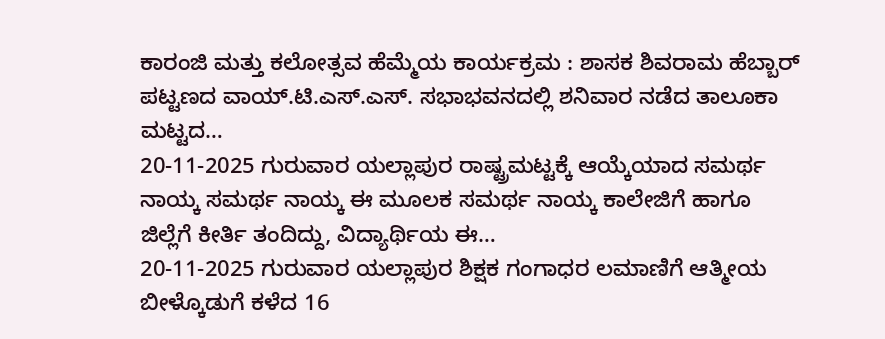ಕಾರಂಜಿ ಮತ್ತು ಕಲೋತ್ಸವ ಹೆಮ್ಮೆಯ ಕಾರ್ಯಕ್ರಮ : ಶಾಸಕ ಶಿವರಾಮ ಹೆಬ್ಬಾರ್ ಪಟ್ಟಣದ ವಾಯ್.ಟಿ.ಎಸ್.ಎಸ್. ಸಭಾಭವನದಲ್ಲಿ ಶನಿವಾರ ನಡೆದ ತಾಲೂಕಾ ಮಟ್ಟದ…
20-11-2025 ಗುರುವಾರ ಯಲ್ಲಾಪುರ ರಾಷ್ಟ್ರಮಟ್ಟಕ್ಕೆ ಆಯ್ಕೆಯಾದ ಸಮರ್ಥ ನಾಯ್ಕ ಸಮರ್ಥ ನಾಯ್ಕ ಈ ಮೂಲಕ ಸಮರ್ಥ ನಾಯ್ಕ ಕಾಲೇಜಿಗೆ ಹಾಗೂ ಜಿಲ್ಲೆಗೆ ಕೀರ್ತಿ ತಂದಿದ್ದು, ವಿದ್ಯಾರ್ಥಿಯ ಈ…
20-11-2025 ಗುರುವಾರ ಯಲ್ಲಾಪುರ ಶಿಕ್ಷಕ ಗಂಗಾಧರ ಲಮಾಣಿಗೆ ಆತ್ಮೀಯ ಬೀಳ್ಕೊಡುಗೆ ಕಳೆದ 16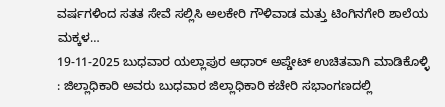ವರ್ಷಗಳಿಂದ ಸತತ ಸೇವೆ ಸಲ್ಲಿಸಿ ಅಲಕೇರಿ ಗೌಳಿವಾಡ ಮತ್ತು ಟಿಂಗಿನಗೇರಿ ಶಾಲೆಯ ಮಕ್ಕಳ…
19-11-2025 ಬುಧವಾರ ಯಲ್ಲಾಪುರ ಆಧಾರ್ ಅಪ್ಡೇಟ್ ಉಚಿತವಾಗಿ ಮಾಡಿಕೊಳ್ಳಿ : ಜಿಲ್ಲಾಧಿಕಾರಿ ಅವರು ಬುಧವಾರ ಜಿಲ್ಲಾಧಿಕಾರಿ ಕಚೇರಿ ಸಭಾಂಗಣದಲ್ಲಿ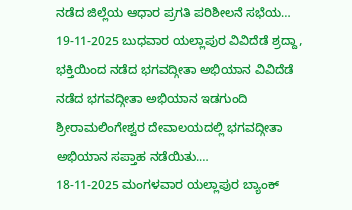ನಡೆದ ಜಿಲ್ಲೆಯ ಆಧಾರ ಪ್ರಗತಿ ಪರಿಶೀಲನೆ ಸಭೆಯ…
19-11-2025 ಬುಧವಾರ ಯಲ್ಲಾಪುರ ವಿವಿದೆಡೆ ಶ್ರದ್ದಾ, ಭಕ್ತಿಯಿಂದ ನಡೆದ ಭಗವದ್ಗೀತಾ ಅಭಿಯಾನ ವಿವಿದೆಡೆ ನಡೆದ ಭಗವದ್ಗೀತಾ ಅಭಿಯಾನ ಇಡಗುಂದಿ ಶ್ರೀರಾಮಲಿಂಗೇಶ್ವರ ದೇವಾಲಯದಲ್ಲಿ ಭಗವದ್ಗೀತಾ ಅಭಿಯಾನ ಸಪ್ತಾಹ ನಡೆಯಿತು.…
18-11-2025 ಮಂಗಳವಾರ ಯಲ್ಲಾಪುರ ಬ್ಯಾಂಕ್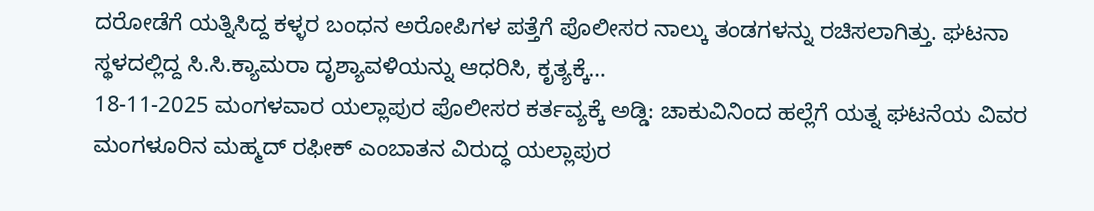ದರೋಡೆಗೆ ಯತ್ನಿಸಿದ್ದ ಕಳ್ಳರ ಬಂಧನ ಅರೋಪಿಗಳ ಪತ್ತೆಗೆ ಪೊಲೀಸರ ನಾಲ್ಕು ತಂಡಗಳನ್ನು ರಚಿಸಲಾಗಿತ್ತು. ಘಟನಾ ಸ್ಥಳದಲ್ಲಿದ್ದ ಸಿ.ಸಿ.ಕ್ಯಾಮರಾ ದೃಶ್ಯಾವಳಿಯನ್ನು ಆಧರಿಸಿ, ಕೃತ್ಯಕ್ಕೆ…
18-11-2025 ಮಂಗಳವಾರ ಯಲ್ಲಾಪುರ ಪೊಲೀಸರ ಕರ್ತವ್ಯಕ್ಕೆ ಅಡ್ಡಿ: ಚಾಕುವಿನಿಂದ ಹಲ್ಲೆಗೆ ಯತ್ನ ಘಟನೆಯ ವಿವರ ಮಂಗಳೂರಿನ ಮಹ್ಮದ್ ರಫೀಕ್ ಎಂಬಾತನ ವಿರುದ್ಧ ಯಲ್ಲಾಪುರ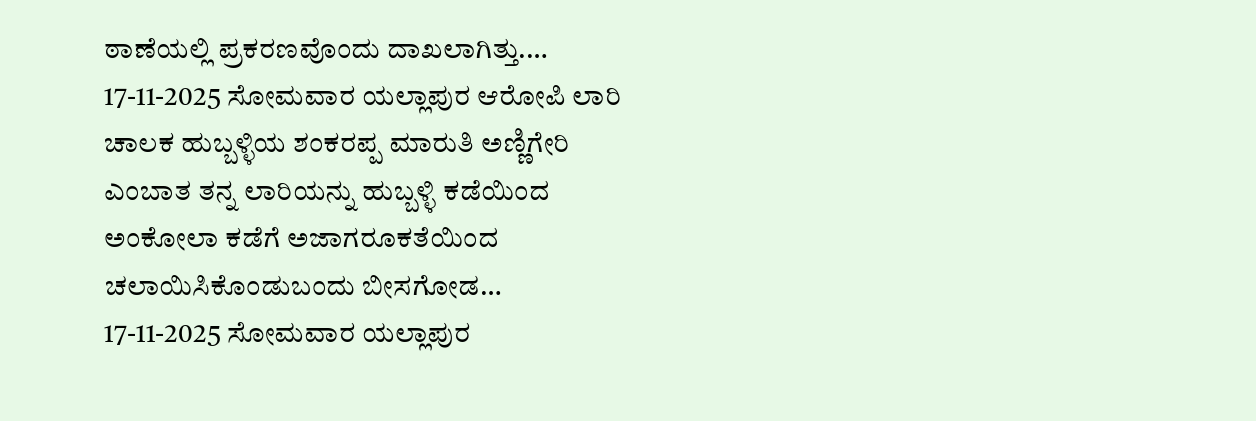ಠಾಣೆಯಲ್ಲಿ ಪ್ರಕರಣವೊಂದು ದಾಖಲಾಗಿತ್ತು.…
17-11-2025 ಸೋಮವಾರ ಯಲ್ಲಾಪುರ ಆರೋಪಿ ಲಾರಿ ಚಾಲಕ ಹುಬ್ಬಳ್ಳಿಯ ಶಂಕರಪ್ಪ ಮಾರುತಿ ಅಣ್ಣಿಗೇರಿ ಎಂಬಾತ ತನ್ನ ಲಾರಿಯನ್ನು ಹುಬ್ಬಳ್ಳಿ ಕಡೆಯಿಂದ ಅಂಕೋಲಾ ಕಡೆಗೆ ಅಜಾಗರೂಕತೆಯಿಂದ ಚಲಾಯಿಸಿಕೊಂಡುಬಂದು ಬೀಸಗೋಡ…
17-11-2025 ಸೋಮವಾರ ಯಲ್ಲಾಪುರ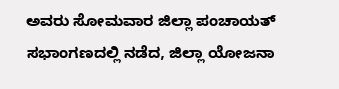ಅವರು ಸೋಮವಾರ ಜಿಲ್ಲಾ ಪಂಚಾಯತ್ ಸಭಾಂಗಣದಲ್ಲಿ ನಡೆದ, ಜಿಲ್ಲಾ ಯೋಜನಾ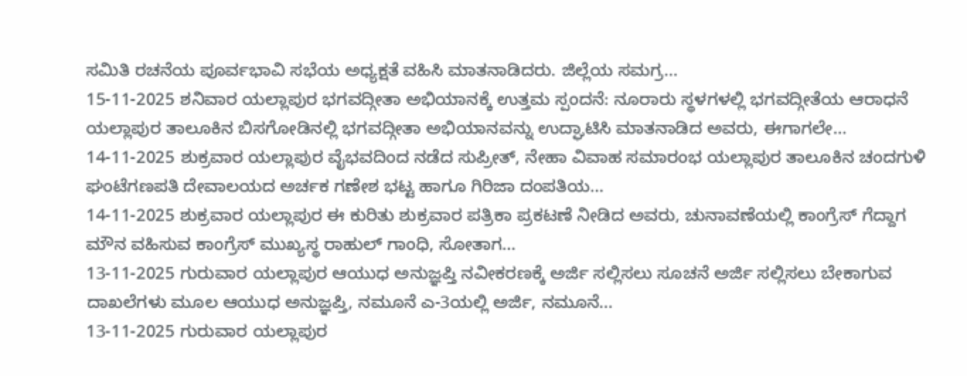ಸಮಿತಿ ರಚನೆಯ ಪೂರ್ವಭಾವಿ ಸಭೆಯ ಅಧ್ಯಕ್ಷತೆ ವಹಿಸಿ ಮಾತನಾಡಿದರು. ಜಿಲ್ಲೆಯ ಸಮಗ್ರ…
15-11-2025 ಶನಿವಾರ ಯಲ್ಲಾಪುರ ಭಗವದ್ಗೀತಾ ಅಭಿಯಾನಕ್ಕೆ ಉತ್ತಮ ಸ್ಪಂದನೆ: ನೂರಾರು ಸ್ಥಳಗಳಲ್ಲಿ ಭಗವದ್ಗೀತೆಯ ಆರಾಧನೆ ಯಲ್ಲಾಪುರ ತಾಲೂಕಿನ ಬಿಸಗೋಡಿನಲ್ಲಿ ಭಗವದ್ಗೀತಾ ಅಭಿಯಾನವನ್ನು ಉದ್ಘಾಟಿಸಿ ಮಾತನಾಡಿದ ಅವರು, ಈಗಾಗಲೇ…
14-11-2025 ಶುಕ್ರವಾರ ಯಲ್ಲಾಪುರ ವೈಭವದಿಂದ ನಡೆದ ಸುಪ್ರೀತ್, ನೇಹಾ ವಿವಾಹ ಸಮಾರಂಭ ಯಲ್ಲಾಪುರ ತಾಲೂಕಿನ ಚಂದಗುಳಿ ಘಂಟೆಗಣಪತಿ ದೇವಾಲಯದ ಅರ್ಚಕ ಗಣೇಶ ಭಟ್ಟ ಹಾಗೂ ಗಿರಿಜಾ ದಂಪತಿಯ…
14-11-2025 ಶುಕ್ರವಾರ ಯಲ್ಲಾಪುರ ಈ ಕುರಿತು ಶುಕ್ರವಾರ ಪತ್ರಿಕಾ ಪ್ರಕಟಣೆ ನೀಡಿದ ಅವರು, ಚುನಾವಣೆಯಲ್ಲಿ ಕಾಂಗ್ರೆಸ್ ಗೆದ್ದಾಗ ಮೌನ ವಹಿಸುವ ಕಾಂಗ್ರೆಸ್ ಮುಖ್ಯಸ್ಥ ರಾಹುಲ್ ಗಾಂಧಿ, ಸೋತಾಗ…
13-11-2025 ಗುರುವಾರ ಯಲ್ಲಾಪುರ ಆಯುಧ ಅನುಜ್ಞಪ್ತಿ ನವೀಕರಣಕ್ಕೆ ಅರ್ಜಿ ಸಲ್ಲಿಸಲು ಸೂಚನೆ ಅರ್ಜಿ ಸಲ್ಲಿಸಲು ಬೇಕಾಗುವ ದಾಖಲೆಗಳು ಮೂಲ ಆಯುಧ ಅನುಜ್ಞಪ್ತಿ, ನಮೂನೆ ಎ-3ಯಲ್ಲಿ ಅರ್ಜಿ, ನಮೂನೆ…
13-11-2025 ಗುರುವಾರ ಯಲ್ಲಾಪುರ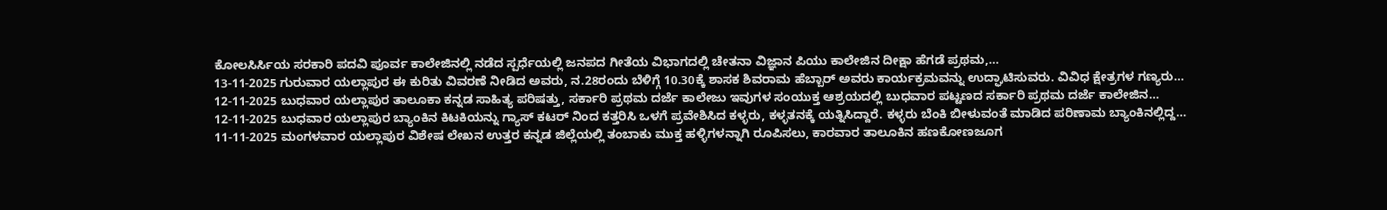ಕೋಲಸಿರ್ಸಿಯ ಸರಕಾರಿ ಪದವಿ ಪೂರ್ವ ಕಾಲೇಜಿನಲ್ಲಿ ನಡೆದ ಸ್ಪರ್ಧೆಯಲ್ಲಿ ಜನಪದ ಗೀತೆಯ ವಿಭಾಗದಲ್ಲಿ ಚೇತನಾ ವಿಜ್ಞಾನ ಪಿಯು ಕಾಲೇಜಿನ ದೀಕ್ಷಾ ಹೆಗಡೆ ಪ್ರಥಮ,…
13-11-2025 ಗುರುವಾರ ಯಲ್ಲಾಪುರ ಈ ಕುರಿತು ವಿವರಣೆ ನೀಡಿದ ಅವರು, ನ.28ರಂದು ಬೆಳಿಗ್ಗೆ 10.30ಕ್ಕೆ ಶಾಸಕ ಶಿವರಾಮ ಹೆಬ್ಬಾರ್ ಅವರು ಕಾರ್ಯಕ್ರಮವನ್ನು ಉದ್ಘಾಟಿಸುವರು. ವಿವಿಧ ಕ್ಷೇತ್ರಗಳ ಗಣ್ಯರು…
12-11-2025 ಬುಧವಾರ ಯಲ್ಲಾಪುರ ತಾಲೂಕಾ ಕನ್ನಡ ಸಾಹಿತ್ಯ ಪರಿಷತ್ತು, ಸರ್ಕಾರಿ ಪ್ರಥಮ ದರ್ಜೆ ಕಾಲೇಜು ಇವುಗಳ ಸಂಯುಕ್ತ ಆಶ್ರಯದಲ್ಲಿ ಬುಧವಾರ ಪಟ್ಟಣದ ಸರ್ಕಾರಿ ಪ್ರಥಮ ದರ್ಜೆ ಕಾಲೇಜಿನ…
12-11-2025 ಬುಧವಾರ ಯಲ್ಲಾಪುರ ಬ್ಯಾಂಕಿನ ಕಿಟಕಿಯನ್ನು ಗ್ಯಾಸ್ ಕಟರ್ ನಿಂದ ಕತ್ತರಿಸಿ ಒಳಗೆ ಪ್ರವೇಶಿಸಿದ ಕಳ್ಳರು, ಕಳ್ಳತನಕ್ಕೆ ಯತ್ನಿಸಿದ್ದಾರೆ. ಕಳ್ಳರು ಬೆಂಕಿ ಬೀಳುವಂತೆ ಮಾಡಿದ ಪರಿಣಾಮ ಬ್ಯಾಂಕಿನಲ್ಲಿದ್ದ…
11-11-2025 ಮಂಗಳವಾರ ಯಲ್ಲಾಪುರ ವಿಶೇಷ ಲೇಖನ ಉತ್ತರ ಕನ್ನಡ ಜಿಲ್ಲೆಯಲ್ಲಿ ತಂಬಾಕು ಮುಕ್ತ ಹಳ್ಳಿಗಳನ್ನಾಗಿ ರೂಪಿಸಲು, ಕಾರವಾರ ತಾಲೂಕಿನ ಹಣಕೋಣಜೂಗ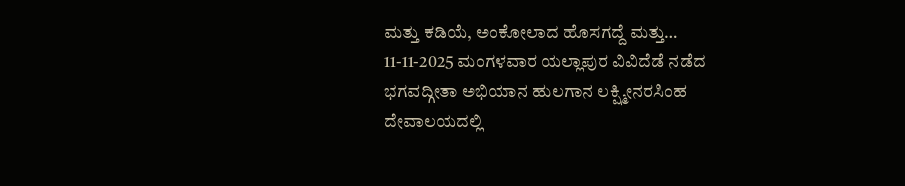ಮತ್ತು ಕಡಿಯೆ, ಅಂಕೋಲಾದ ಹೊಸಗದ್ದೆ ಮತ್ತು…
11-11-2025 ಮಂಗಳವಾರ ಯಲ್ಲಾಪುರ ವಿವಿದೆಡೆ ನಡೆದ ಭಗವದ್ಗೀತಾ ಅಭಿಯಾನ ಹುಲಗಾನ ಲಕ್ಷ್ಮೀನರಸಿಂಹ ದೇವಾಲಯದಲ್ಲಿ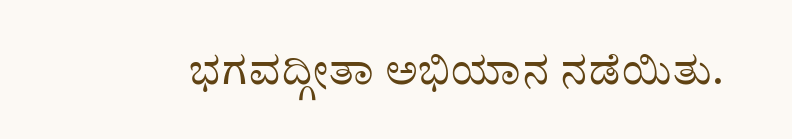ಭಗವದ್ಗೀತಾ ಅಭಿಯಾನ ನಡೆಯಿತು.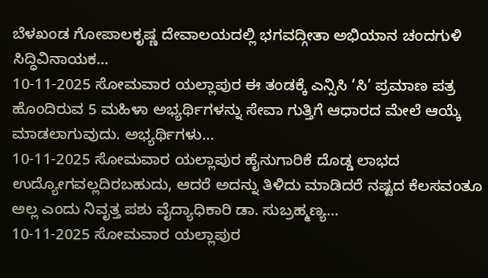ಬೆಳಖಂಡ ಗೋಪಾಲಕೃಷ್ಣ ದೇವಾಲಯದಲ್ಲಿ ಭಗವದ್ಗೀತಾ ಅಭಿಯಾನ ಚಂದಗುಳಿ ಸಿದ್ಧಿವಿನಾಯಕ…
10-11-2025 ಸೋಮವಾರ ಯಲ್ಲಾಪುರ ಈ ತಂಡಕ್ಕೆ ಎನ್ಸಿಸಿ ‘ಸಿ’ ಪ್ರಮಾಣ ಪತ್ರ ಹೊಂದಿರುವ 5 ಮಹಿಳಾ ಅಭ್ಯರ್ಥಿಗಳನ್ನು ಸೇವಾ ಗುತ್ತಿಗೆ ಆಧಾರದ ಮೇಲೆ ಆಯ್ಕೆ ಮಾಡಲಾಗುವುದು. ಅಭ್ಯರ್ಥಿಗಳು…
10-11-2025 ಸೋಮವಾರ ಯಲ್ಲಾಪುರ ಹೈನುಗಾರಿಕೆ ದೊಡ್ಡ ಲಾಭದ ಉದ್ಯೋಗವಲ್ಲದಿರಬಹುದು, ಆದರೆ ಅದನ್ನು ತಿಳಿದು ಮಾಡಿದರೆ ನಷ್ಟದ ಕೆಲಸವಂತೂ ಅಲ್ಲ ಎಂದು ನಿವೃತ್ತ ಪಶು ವೈದ್ಯಾಧಿಕಾರಿ ಡಾ. ಸುಬ್ರಹ್ಮಣ್ಯ…
10-11-2025 ಸೋಮವಾರ ಯಲ್ಲಾಪುರ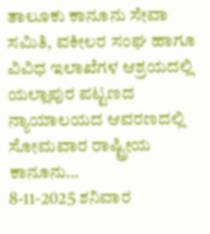ತಾಲೂಕು ಕಾನೂನು ಸೇವಾ ಸಮಿತಿ, ವಕೀಲರ ಸಂಘ ಹಾಗೂ ವಿವಿಧ ಇಲಾಖೆಗಳ ಆಶ್ರಯದಲ್ಲಿ ಯಲ್ಲಾಪುರ ಪಟ್ಟಣದ ನ್ಯಾಯಾಲಯದ ಆವರಣದಲ್ಲಿ ಸೋಮವಾರ ರಾಷ್ಟ್ರೀಯ ಕಾನೂನು…
8-11-2025 ಶನಿವಾರ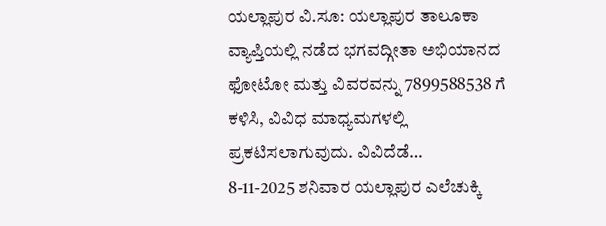ಯಲ್ಲಾಪುರ ವಿ.ಸೂ: ಯಲ್ಲಾಪುರ ತಾಲೂಕಾ ವ್ಯಾಪ್ತಿಯಲ್ಲಿ ನಡೆದ ಭಗವದ್ಗೀತಾ ಅಭಿಯಾನದ ಫೋಟೋ ಮತ್ತು ವಿವರವನ್ನು 7899588538 ಗೆ ಕಳಿಸಿ, ವಿವಿಧ ಮಾಧ್ಯಮಗಳಲ್ಲಿ ಪ್ರಕಟಿಸಲಾಗುವುದು. ವಿವಿದೆಡೆ…
8-11-2025 ಶನಿವಾರ ಯಲ್ಲಾಪುರ ಎಲೆಚುಕ್ಕಿ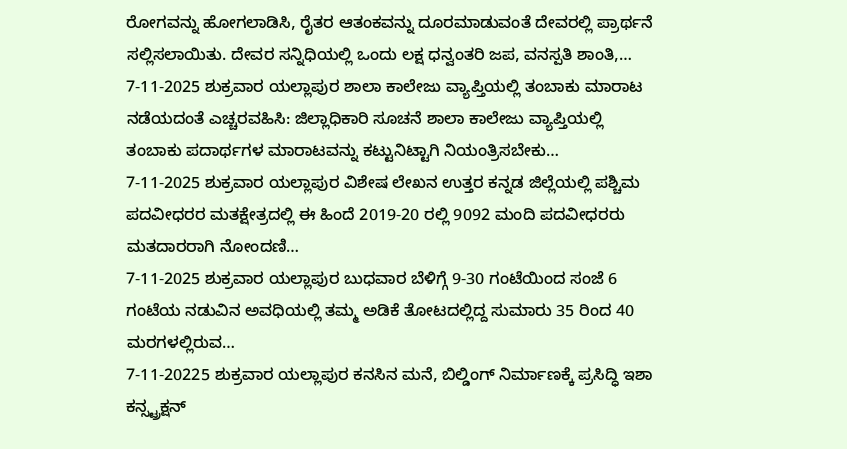ರೋಗವನ್ನು ಹೋಗಲಾಡಿಸಿ, ರೈತರ ಆತಂಕವನ್ನು ದೂರಮಾಡುವಂತೆ ದೇವರಲ್ಲಿ ಪ್ರಾರ್ಥನೆ ಸಲ್ಲಿಸಲಾಯಿತು. ದೇವರ ಸನ್ನಿಧಿಯಲ್ಲಿ ಒಂದು ಲಕ್ಷ ಧನ್ವಂತರಿ ಜಪ, ವನಸ್ಪತಿ ಶಾಂತಿ,…
7-11-2025 ಶುಕ್ರವಾರ ಯಲ್ಲಾಪುರ ಶಾಲಾ ಕಾಲೇಜು ವ್ಯಾಪ್ತಿಯಲ್ಲಿ ತಂಬಾಕು ಮಾರಾಟ ನಡೆಯದಂತೆ ಎಚ್ಚರವಹಿಸಿ: ಜಿಲ್ಲಾಧಿಕಾರಿ ಸೂಚನೆ ಶಾಲಾ ಕಾಲೇಜು ವ್ಯಾಪ್ತಿಯಲ್ಲಿ ತಂಬಾಕು ಪದಾರ್ಥಗಳ ಮಾರಾಟವನ್ನು ಕಟ್ಟುನಿಟ್ಟಾಗಿ ನಿಯಂತ್ರಿಸಬೇಕು…
7-11-2025 ಶುಕ್ರವಾರ ಯಲ್ಲಾಪುರ ವಿಶೇಷ ಲೇಖನ ಉತ್ತರ ಕನ್ನಡ ಜಿಲ್ಲೆಯಲ್ಲಿ ಪಶ್ಚಿಮ ಪದವೀಧರರ ಮತಕ್ಷೇತ್ರದಲ್ಲಿ ಈ ಹಿಂದೆ 2019-20 ರಲ್ಲಿ 9092 ಮಂದಿ ಪದವೀಧರರು ಮತದಾರರಾಗಿ ನೋಂದಣಿ…
7-11-2025 ಶುಕ್ರವಾರ ಯಲ್ಲಾಪುರ ಬುಧವಾರ ಬೆಳಿಗ್ಗೆ 9-30 ಗಂಟೆಯಿಂದ ಸಂಜೆ 6 ಗಂಟೆಯ ನಡುವಿನ ಅವಧಿಯಲ್ಲಿ ತಮ್ಮ ಅಡಿಕೆ ತೋಟದಲ್ಲಿದ್ದ ಸುಮಾರು 35 ರಿಂದ 40 ಮರಗಳಲ್ಲಿರುವ…
7-11-20225 ಶುಕ್ರವಾರ ಯಲ್ಲಾಪುರ ಕನಸಿನ ಮನೆ, ಬಿಲ್ಡಿಂಗ್ ನಿರ್ಮಾಣಕ್ಕೆ ಪ್ರಸಿದ್ಧಿ ಇಶಾ ಕನ್ಸ್ಟ್ರಕ್ಷನ್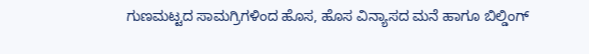ಗುಣಮಟ್ಟದ ಸಾಮಗ್ರಿಗಳಿಂದ ಹೊಸ, ಹೊಸ ವಿನ್ಯಾಸದ ಮನೆ ಹಾಗೂ ಬಿಲ್ಡಿಂಗ್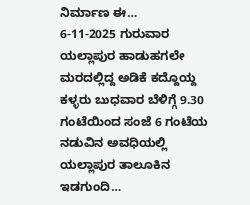ನಿರ್ಮಾಣ ಈ…
6-11-2025 ಗುರುವಾರ ಯಲ್ಲಾಪುರ ಹಾಡುಹಗಲೇ ಮರದಲ್ಲಿದ್ದ ಅಡಿಕೆ ಕದ್ದೊಯ್ದ ಕಳ್ಳರು ಬುಧವಾರ ಬೆಳಿಗ್ಗೆ 9.30 ಗಂಟೆಯಿಂದ ಸಂಜೆ 6 ಗಂಟೆಯ ನಡುವಿನ ಅವಧಿಯಲ್ಲಿ ಯಲ್ಲಾಪುರ ತಾಲೂಕಿನ ಇಡಗುಂದಿ…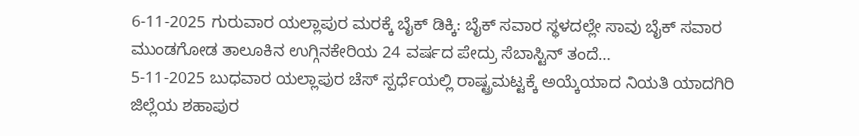6-11-2025 ಗುರುವಾರ ಯಲ್ಲಾಪುರ ಮರಕ್ಕೆ ಬೈಕ್ ಡಿಕ್ಕಿ: ಬೈಕ್ ಸವಾರ ಸ್ಥಳದಲ್ಲೇ ಸಾವು ಬೈಕ್ ಸವಾರ ಮುಂಡಗೋಡ ತಾಲೂಕಿನ ಉಗ್ಗಿನಕೇರಿಯ 24 ವರ್ಷದ ಪೇದ್ರು ಸೆಬಾಸ್ಟಿನ್ ತಂದೆ…
5-11-2025 ಬುಧವಾರ ಯಲ್ಲಾಪುರ ಚೆಸ್ ಸ್ಪರ್ಧೆಯಲ್ಲಿ ರಾಷ್ಟ್ರಮಟ್ಟಕ್ಕೆ ಅಯ್ಕೆಯಾದ ನಿಯತಿ ಯಾದಗಿರಿ ಜಿಲ್ಲೆಯ ಶಹಾಪುರ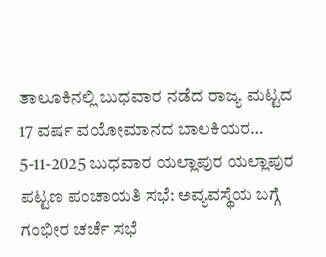ತಾಲೂಕಿನಲ್ಲಿ ಬುಧವಾರ ನಡೆದ ರಾಜ್ಯ ಮಟ್ಟದ 17 ವರ್ಷ ವಯೋಮಾನದ ಬಾಲಕಿಯರ…
5-11-2025 ಬುಧವಾರ ಯಲ್ಲಾಪುರ ಯಲ್ಲಾಪುರ ಪಟ್ಟಣ ಪಂಚಾಯತಿ ಸಭೆ: ಅವ್ಯವಸ್ಥೆಯ ಬಗ್ಗೆ ಗಂಭೀರ ಚರ್ಚೆ ಸಭೆ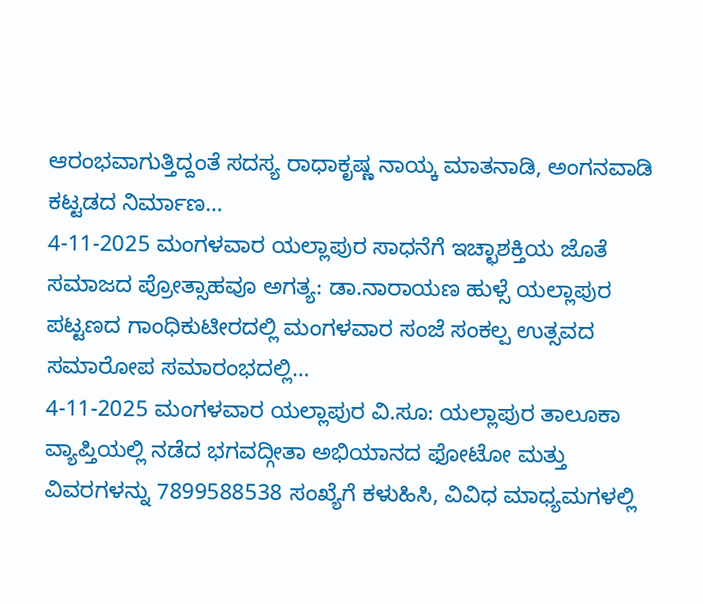ಆರಂಭವಾಗುತ್ತಿದ್ದಂತೆ ಸದಸ್ಯ ರಾಧಾಕೃಷ್ಣ ನಾಯ್ಕ ಮಾತನಾಡಿ, ಅಂಗನವಾಡಿ ಕಟ್ಟಡದ ನಿರ್ಮಾಣ…
4-11-2025 ಮಂಗಳವಾರ ಯಲ್ಲಾಪುರ ಸಾಧನೆಗೆ ಇಚ್ಛಾಶಕ್ತಿಯ ಜೊತೆ ಸಮಾಜದ ಪ್ರೋತ್ಸಾಹವೂ ಅಗತ್ಯ: ಡಾ.ನಾರಾಯಣ ಹುಳ್ಸೆ ಯಲ್ಲಾಪುರ ಪಟ್ಟಣದ ಗಾಂಧಿಕುಟೀರದಲ್ಲಿ ಮಂಗಳವಾರ ಸಂಜೆ ಸಂಕಲ್ಪ ಉತ್ಸವದ ಸಮಾರೋಪ ಸಮಾರಂಭದಲ್ಲಿ…
4-11-2025 ಮಂಗಳವಾರ ಯಲ್ಲಾಪುರ ವಿ.ಸೂ: ಯಲ್ಲಾಪುರ ತಾಲೂಕಾ ವ್ಯಾಪ್ತಿಯಲ್ಲಿ ನಡೆದ ಭಗವದ್ಗೀತಾ ಅಭಿಯಾನದ ಫೋಟೋ ಮತ್ತು ವಿವರಗಳನ್ನು 7899588538 ಸಂಖ್ಯೆಗೆ ಕಳುಹಿಸಿ, ವಿವಿಧ ಮಾಧ್ಯಮಗಳಲ್ಲಿ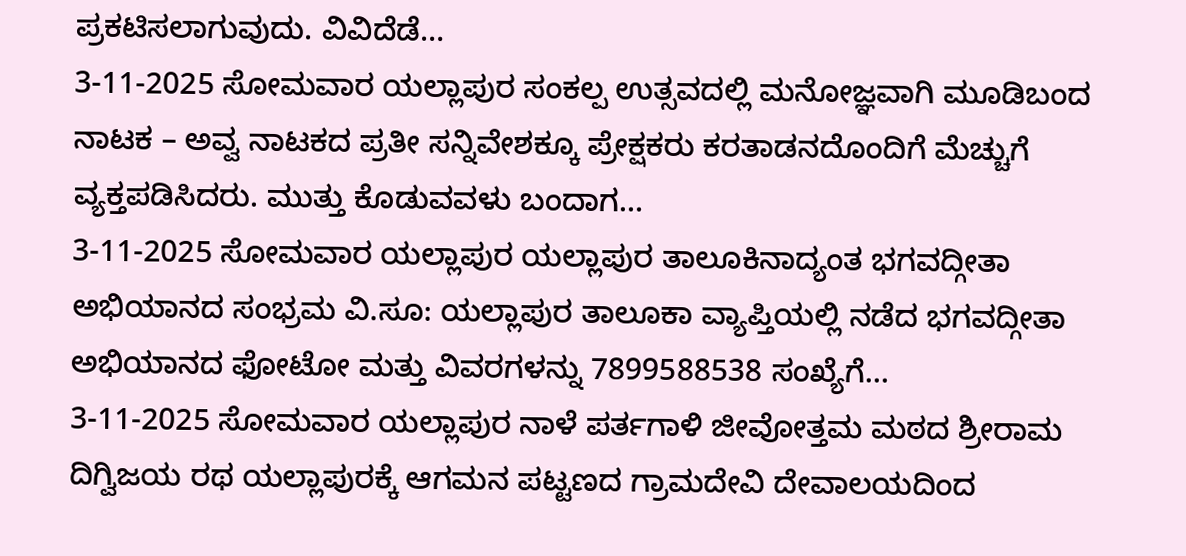ಪ್ರಕಟಿಸಲಾಗುವುದು. ವಿವಿದೆಡೆ…
3-11-2025 ಸೋಮವಾರ ಯಲ್ಲಾಪುರ ಸಂಕಲ್ಪ ಉತ್ಸವದಲ್ಲಿ ಮನೋಜ್ಞವಾಗಿ ಮೂಡಿಬಂದ ನಾಟಕ – ಅವ್ವ ನಾಟಕದ ಪ್ರತೀ ಸನ್ನಿವೇಶಕ್ಕೂ ಪ್ರೇಕ್ಷಕರು ಕರತಾಡನದೊಂದಿಗೆ ಮೆಚ್ಚುಗೆ ವ್ಯಕ್ತಪಡಿಸಿದರು. ಮುತ್ತು ಕೊಡುವವಳು ಬಂದಾಗ…
3-11-2025 ಸೋಮವಾರ ಯಲ್ಲಾಪುರ ಯಲ್ಲಾಪುರ ತಾಲೂಕಿನಾದ್ಯಂತ ಭಗವದ್ಗೀತಾ ಅಭಿಯಾನದ ಸಂಭ್ರಮ ವಿ.ಸೂ: ಯಲ್ಲಾಪುರ ತಾಲೂಕಾ ವ್ಯಾಪ್ತಿಯಲ್ಲಿ ನಡೆದ ಭಗವದ್ಗೀತಾ ಅಭಿಯಾನದ ಫೋಟೋ ಮತ್ತು ವಿವರಗಳನ್ನು 7899588538 ಸಂಖ್ಯೆಗೆ…
3-11-2025 ಸೋಮವಾರ ಯಲ್ಲಾಪುರ ನಾಳೆ ಪರ್ತಗಾಳಿ ಜೀವೋತ್ತಮ ಮಠದ ಶ್ರೀರಾಮ ದಿಗ್ವಿಜಯ ರಥ ಯಲ್ಲಾಪುರಕ್ಕೆ ಆಗಮನ ಪಟ್ಟಣದ ಗ್ರಾಮದೇವಿ ದೇವಾಲಯದಿಂದ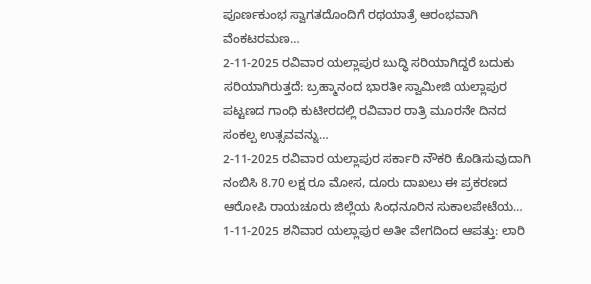ಪೂರ್ಣಕುಂಭ ಸ್ವಾಗತದೊಂದಿಗೆ ರಥಯಾತ್ರೆ ಆರಂಭವಾಗಿ ವೆಂಕಟರಮಣ…
2-11-2025 ರವಿವಾರ ಯಲ್ಲಾಪುರ ಬುದ್ಧಿ ಸರಿಯಾಗಿದ್ದರೆ ಬದುಕು ಸರಿಯಾಗಿರುತ್ತದೆ: ಬ್ರಹ್ಮಾನಂದ ಭಾರತೀ ಸ್ವಾಮೀಜಿ ಯಲ್ಲಾಪುರ ಪಟ್ಟಣದ ಗಾಂಧಿ ಕುಟೀರದಲ್ಲಿ ರವಿವಾರ ರಾತ್ರಿ ಮೂರನೇ ದಿನದ ಸಂಕಲ್ಪ ಉತ್ಸವವನ್ನು…
2-11-2025 ರವಿವಾರ ಯಲ್ಲಾಪುರ ಸರ್ಕಾರಿ ನೌಕರಿ ಕೊಡಿಸುವುದಾಗಿ ನಂಬಿಸಿ 8.70 ಲಕ್ಷ ರೂ ಮೋಸ, ದೂರು ದಾಖಲು ಈ ಪ್ರಕರಣದ ಆರೋಪಿ ರಾಯಚೂರು ಜಿಲ್ಲೆಯ ಸಿಂಧನೂರಿನ ಸುಕಾಲಪೇಟೆಯ…
1-11-2025 ಶನಿವಾರ ಯಲ್ಲಾಪುರ ಅತೀ ವೇಗದಿಂದ ಆಪತ್ತು: ಲಾರಿ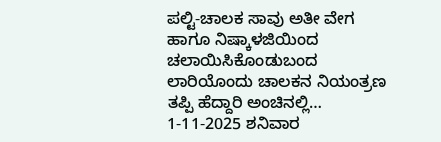ಪಲ್ಟಿ-ಚಾಲಕ ಸಾವು ಅತೀ ವೇಗ ಹಾಗೂ ನಿಷ್ಕಾಳಜಿಯಿಂದ ಚಲಾಯಿಸಿಕೊಂಡುಬಂದ ಲಾರಿಯೊಂದು ಚಾಲಕನ ನಿಯಂತ್ರಣ ತಪ್ಪಿ ಹೆದ್ದಾರಿ ಅಂಚಿನಲ್ಲಿ…
1-11-2025 ಶನಿವಾರ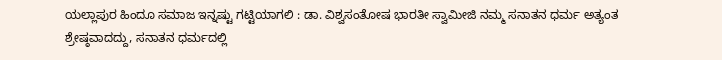ಯಲ್ಲಾಪುರ ಹಿಂದೂ ಸಮಾಜ ಇನ್ನಷ್ಟು ಗಟ್ಟಿಯಾಗಲಿ : ಡಾ. ವಿಶ್ವಸಂತೋಷ ಭಾರತೀ ಸ್ವಾಮೀಜಿ ನಮ್ಮ ಸನಾತನ ಧರ್ಮ ಅತ್ಯಂತ ಶ್ರೇಷ್ಠವಾದದ್ದು, ಸನಾತನ ಧರ್ಮದಲ್ಲಿ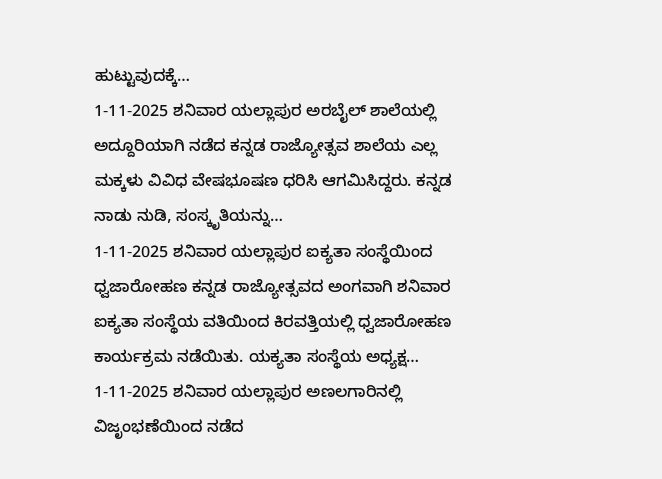ಹುಟ್ಟುವುದಕ್ಕೆ…
1-11-2025 ಶನಿವಾರ ಯಲ್ಲಾಪುರ ಅರಬೈಲ್ ಶಾಲೆಯಲ್ಲಿ ಅದ್ದೂರಿಯಾಗಿ ನಡೆದ ಕನ್ನಡ ರಾಜ್ಯೋತ್ಸವ ಶಾಲೆಯ ಎಲ್ಲ ಮಕ್ಕಳು ವಿವಿಧ ವೇಷಭೂಷಣ ಧರಿಸಿ ಆಗಮಿಸಿದ್ದರು. ಕನ್ನಡ ನಾಡು ನುಡಿ, ಸಂಸ್ಕೃತಿಯನ್ನು…
1-11-2025 ಶನಿವಾರ ಯಲ್ಲಾಪುರ ಐಕ್ಯತಾ ಸಂಸ್ಥೆಯಿಂದ ಧ್ವಜಾರೋಹಣ ಕನ್ನಡ ರಾಜ್ಯೋತ್ಸವದ ಅಂಗವಾಗಿ ಶನಿವಾರ ಐಕ್ಯತಾ ಸಂಸ್ಥೆಯ ವತಿಯಿಂದ ಕಿರವತ್ತಿಯಲ್ಲಿ ಧ್ವಜಾರೋಹಣ ಕಾರ್ಯಕ್ರಮ ನಡೆಯಿತು. ಯಕ್ಯತಾ ಸಂಸ್ಥೆಯ ಅಧ್ಯಕ್ಷ…
1-11-2025 ಶನಿವಾರ ಯಲ್ಲಾಪುರ ಅಣಲಗಾರಿನಲ್ಲಿ ವಿಜೃಂಭಣೆಯಿಂದ ನಡೆದ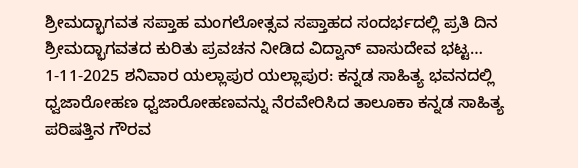ಶ್ರೀಮದ್ಭಾಗವತ ಸಪ್ತಾಹ ಮಂಗಲೋತ್ಸವ ಸಪ್ತಾಹದ ಸಂದರ್ಭದಲ್ಲಿ ಪ್ರತಿ ದಿನ ಶ್ರೀಮದ್ಭಾಗವತದ ಕುರಿತು ಪ್ರವಚನ ನೀಡಿದ ವಿದ್ವಾನ್ ವಾಸುದೇವ ಭಟ್ಟ…
1-11-2025 ಶನಿವಾರ ಯಲ್ಲಾಪುರ ಯಲ್ಲಾಪುರ: ಕನ್ನಡ ಸಾಹಿತ್ಯ ಭವನದಲ್ಲಿ ಧ್ವಜಾರೋಹಣ ಧ್ವಜಾರೋಹಣವನ್ನು ನೆರವೇರಿಸಿದ ತಾಲೂಕಾ ಕನ್ನಡ ಸಾಹಿತ್ಯ ಪರಿಷತ್ತಿನ ಗೌರವ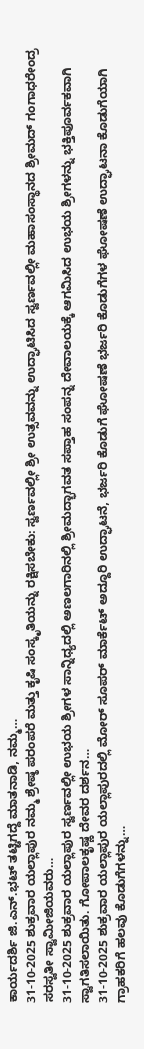ಕಾರ್ಯದರ್ಶಿ ಜಿ.ಎನ್.ಭಟ್ ತಟ್ಟಿಗದ್ದೆ ಮಾತನಾಡಿ, ನಮ್ಮ…
31-10-2025 ಶುಕ್ರವಾರ ಯಲ್ಲಾಪುರ ನಮ್ಮ ಶ್ರೇಷ್ಠ ಪರಂಪರೆ ಮತ್ತು ಕೃಷಿ ಸಂಸ್ಕೃತಿಯನ್ನು ರಕ್ಷಿಸಬೇಕು: ಸ್ವರ್ಣವಲ್ಲೀ ಶ್ರೀ ಉತ್ಸವವನ್ನು ಉದ್ಘಾಟಿಸಿದ ಸ್ವರ್ಣವಲ್ಲೀ ಮಹಾಸಂಸ್ಥಾನದ ಶ್ರೀಮದ್ ಗಂಗಾಧರೇಂದ್ರ ಸರಸ್ವತೀ ಸ್ವಾಮೀಜಿಯವರು…
31-10-2025 ಶುಕ್ರವಾರ ಯಲ್ಲಾಪುರ ಸ್ವರ್ಣವಲ್ಲೀ ಉಭಯ ಶ್ರೀಗಳ ಸಾನ್ನಿಧ್ಯದಲ್ಲಿ ಅಣಲಗಾರಿನಲ್ಲಿ ಶ್ರೀಮದ್ಭಾಗವತ ಸಪ್ತಾಹ ಸಂಪನ್ನ ದೇವಾಲಯಕ್ಕೆ ಆಗಮಿಸಿದ ಉಭಯ ಶ್ರೀಗಳನ್ನು ಭಕ್ತಿಪೂರ್ವಕವಾಗಿ ಸ್ವಾಗತಿಸಲಾಯಿತು. ಗೋಪಾಲಕೃಷ್ಣ ದೇವರ ದರ್ಶನ…
31-10-2025 ಶುಕ್ರವಾರ ಯಲ್ಲಾಪುರ ಯಲ್ಲಾಪುರದಲ್ಲಿ ಮೋರ್ ಸೂಪರ್ ಮಾರ್ಕೆಟ್ ಅದ್ದೂರಿ ಉದ್ಘಾಟನೆ, ಭರ್ಜರಿ ಕೊಡುಗೆ ಘೋಷಣೆ ಭರ್ಜರಿ ಕೊಡುಗೆಗಳ ಘೋಷಣೆ ಉದ್ಘಾಟನಾ ಕೊಡುಗೆಯಾಗಿ ಗ್ರಾಹಕರಿಗೆ ಹಲವು ಕೊಡುಗೆಗಳನ್ನು…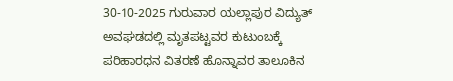30-10-2025 ಗುರುವಾರ ಯಲ್ಲಾಪುರ ವಿದ್ಯುತ್ ಅವಘಡದಲ್ಲಿ ಮೃತಪಟ್ಟವರ ಕುಟುಂಬಕ್ಕೆ ಪರಿಹಾರಧನ ವಿತರಣೆ ಹೊನ್ನಾವರ ತಾಲೂಕಿನ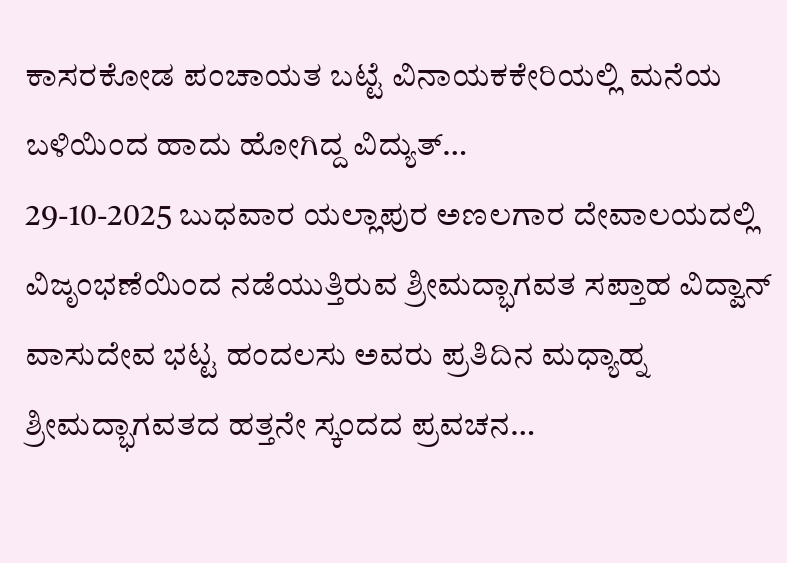ಕಾಸರಕೋಡ ಪಂಚಾಯತ ಬಟ್ಟೆ ವಿನಾಯಕಕೇರಿಯಲ್ಲಿ ಮನೆಯ ಬಳಿಯಿಂದ ಹಾದು ಹೋಗಿದ್ದ ವಿದ್ಯುತ್…
29-10-2025 ಬುಧವಾರ ಯಲ್ಲಾಪುರ ಅಣಲಗಾರ ದೇವಾಲಯದಲ್ಲಿ ವಿಜೃಂಭಣೆಯಿಂದ ನಡೆಯುತ್ತಿರುವ ಶ್ರೀಮದ್ಭಾಗವತ ಸಪ್ತಾಹ ವಿದ್ವಾನ್ ವಾಸುದೇವ ಭಟ್ಟ ಹಂದಲಸು ಅವರು ಪ್ರತಿದಿನ ಮಧ್ಯಾಹ್ನ ಶ್ರೀಮದ್ಭಾಗವತದ ಹತ್ತನೇ ಸ್ಕಂದದ ಪ್ರವಚನ…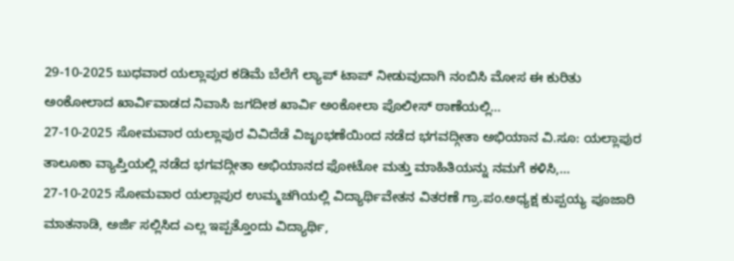29-10-2025 ಬುಧವಾರ ಯಲ್ಲಾಪುರ ಕಡಿಮೆ ಬೆಲೆಗೆ ಲ್ಯಾಪ್ ಟಾಪ್ ನೀಡುವುದಾಗಿ ನಂಬಿಸಿ ಮೋಸ ಈ ಕುರಿತು ಅಂಕೋಲಾದ ಖಾರ್ವಿವಾಡದ ನಿವಾಸಿ ಜಗದೀಶ ಖಾರ್ವಿ ಅಂಕೋಲಾ ಪೊಲೀಸ್ ಠಾಣೆಯಲ್ಲಿ…
27-10-2025 ಸೋಮವಾರ ಯಲ್ಲಾಪುರ ವಿವಿದೆಡೆ ವಿಜೃಂಭಣೆಯಿಂದ ನಡೆದ ಭಗವದ್ಗೀತಾ ಅಭಿಯಾನ ವಿ.ಸೂ: ಯಲ್ಲಾಪುರ ತಾಲೂಕಾ ವ್ಯಾಪ್ತಿಯಲ್ಲಿ ನಡೆದ ಭಗವದ್ಗೀತಾ ಅಭಿಯಾನದ ಫೋಟೋ ಮತ್ತು ಮಾಹಿತಿಯನ್ನು ನಮಗೆ ಕಳಿಸಿ,…
27-10-2025 ಸೋಮವಾರ ಯಲ್ಲಾಪುರ ಉಮ್ಮಚಗಿಯಲ್ಲಿ ವಿದ್ಯಾರ್ಥಿವೇತನ ವಿತರಣೆ ಗ್ರಾ.ಪಂ.ಅಧ್ಯಕ್ಷ ಕುಪ್ಪಯ್ಯ ಪೂಜಾರಿ ಮಾತನಾಡಿ, ಅರ್ಜಿ ಸಲ್ಲಿಸಿದ ಎಲ್ಲ ಇಪ್ಪತ್ತೊಂದು ವಿದ್ಯಾರ್ಥಿ,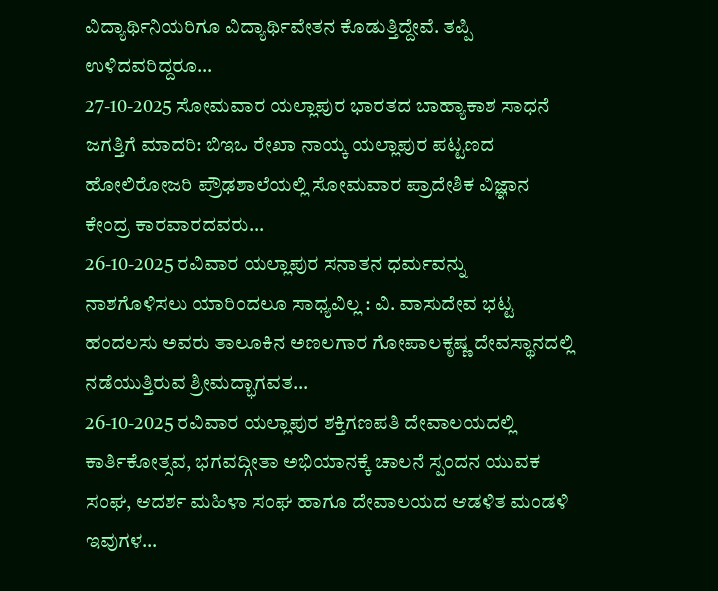ವಿದ್ಯಾರ್ಥಿನಿಯರಿಗೂ ವಿದ್ಯಾರ್ಥಿವೇತನ ಕೊಡುತ್ತಿದ್ದೇವೆ. ತಪ್ಪಿ ಉಳಿದವರಿದ್ದರೂ…
27-10-2025 ಸೋಮವಾರ ಯಲ್ಲಾಪುರ ಭಾರತದ ಬಾಹ್ಯಾಕಾಶ ಸಾಧನೆ ಜಗತ್ತಿಗೆ ಮಾದರಿ: ಬಿಇಒ ರೇಖಾ ನಾಯ್ಕ ಯಲ್ಲಾಪುರ ಪಟ್ಟಣದ ಹೋಲಿರೋಜರಿ ಪ್ರೌಢಶಾಲೆಯಲ್ಲಿ ಸೋಮವಾರ ಪ್ರಾದೇಶಿಕ ವಿಜ್ಞಾನ ಕೇಂದ್ರ ಕಾರವಾರದವರು…
26-10-2025 ರವಿವಾರ ಯಲ್ಲಾಪುರ ಸನಾತನ ಧರ್ಮವನ್ನು ನಾಶಗೊಳಿಸಲು ಯಾರಿಂದಲೂ ಸಾಧ್ಯವಿಲ್ಲ : ವಿ. ವಾಸುದೇವ ಭಟ್ಟ ಹಂದಲಸು ಅವರು ತಾಲೂಕಿನ ಅಣಲಗಾರ ಗೋಪಾಲಕೃಷ್ಣ ದೇವಸ್ಥಾನದಲ್ಲಿ ನಡೆಯುತ್ತಿರುವ ಶ್ರೀಮದ್ಭಾಗವತ…
26-10-2025 ರವಿವಾರ ಯಲ್ಲಾಪುರ ಶಕ್ತಿಗಣಪತಿ ದೇವಾಲಯದಲ್ಲಿ ಕಾರ್ತಿಕೋತ್ಸವ, ಭಗವದ್ಗೀತಾ ಅಭಿಯಾನಕ್ಕೆ ಚಾಲನೆ ಸ್ಪಂದನ ಯುವಕ ಸಂಘ, ಆದರ್ಶ ಮಹಿಳಾ ಸಂಘ ಹಾಗೂ ದೇವಾಲಯದ ಆಡಳಿತ ಮಂಡಳಿ ಇವುಗಳ…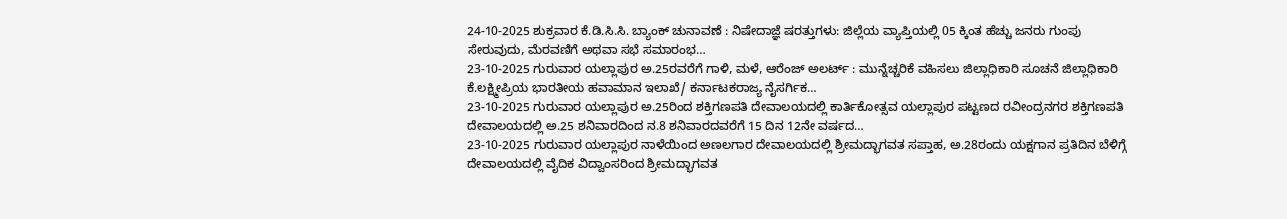24-10-2025 ಶುಕ್ರವಾರ ಕೆ.ಡಿ.ಸಿ.ಸಿ. ಬ್ಯಾಂಕ್ ಚುನಾವಣೆ : ನಿಷೇದಾಜ್ಞೆ ಷರತ್ತುಗಳು: ಜಿಲ್ಲೆಯ ವ್ಯಾಪ್ತಿಯಲ್ಲಿ 05 ಕ್ಕಿಂತ ಹೆಚ್ಚು ಜನರು ಗುಂಪು ಸೇರುವುದು, ಮೆರವಣಿಗೆ ಅಥವಾ ಸಭೆ ಸಮಾರಂಭ…
23-10-2025 ಗುರುವಾರ ಯಲ್ಲಾಪುರ ಅ.25ರವರೆಗೆ ಗಾಳಿ, ಮಳೆ, ಆರೆಂಜ್ ಅಲರ್ಟ್ : ಮುನ್ನೆಚ್ಚರಿಕೆ ವಹಿಸಲು ಜಿಲ್ಲಾಧಿಕಾರಿ ಸೂಚನೆ ಜಿಲ್ಲಾಧಿಕಾರಿ ಕೆ.ಲಕ್ಷ್ಮೀಪ್ರಿಯ ಭಾರತೀಯ ಹವಾಮಾನ ಇಲಾಖೆ/ ಕರ್ನಾಟಕರಾಜ್ಯ ನೈಸರ್ಗಿಕ…
23-10-2025 ಗುರುವಾರ ಯಲ್ಲಾಪುರ ಅ.25ರಿಂದ ಶಕ್ತಿಗಣಪತಿ ದೇವಾಲಯದಲ್ಲಿ ಕಾರ್ತಿಕೋತ್ಸವ ಯಲ್ಲಾಪುರ ಪಟ್ಟಣದ ರವೀಂದ್ರನಗರ ಶಕ್ತಿಗಣಪತಿ ದೇವಾಲಯದಲ್ಲಿ ಅ.25 ಶನಿವಾರದಿಂದ ನ.8 ಶನಿವಾರದವರೆಗೆ 15 ದಿನ 12ನೇ ವರ್ಷದ…
23-10-2025 ಗುರುವಾರ ಯಲ್ಲಾಪುರ ನಾಳೆಯಿಂದ ಅಣಲಗಾರ ದೇವಾಲಯದಲ್ಲಿ ಶ್ರೀಮದ್ಭಾಗವತ ಸಪ್ತಾಹ, ಅ.28ರಂದು ಯಕ್ಷಗಾನ ಪ್ರತಿದಿನ ಬೆಳಿಗ್ಗೆ ದೇವಾಲಯದಲ್ಲಿ ವೈದಿಕ ವಿದ್ವಾಂಸರಿಂದ ಶ್ರೀಮದ್ಭಾಗವತ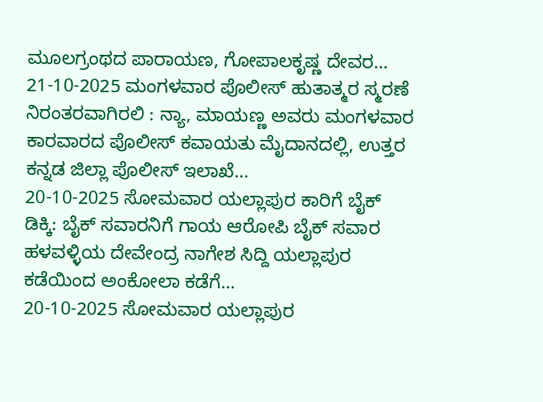ಮೂಲಗ್ರಂಥದ ಪಾರಾಯಣ, ಗೋಪಾಲಕೃಷ್ಣ ದೇವರ…
21-10-2025 ಮಂಗಳವಾರ ಪೊಲೀಸ್ ಹುತಾತ್ಮರ ಸ್ಮರಣೆ ನಿರಂತರವಾಗಿರಲಿ : ನ್ಯಾ, ಮಾಯಣ್ಣ ಅವರು ಮಂಗಳವಾರ ಕಾರವಾರದ ಪೊಲೀಸ್ ಕವಾಯತು ಮೈದಾನದಲ್ಲಿ, ಉತ್ತರ ಕನ್ನಡ ಜಿಲ್ಲಾ ಪೊಲೀಸ್ ಇಲಾಖೆ…
20-10-2025 ಸೋಮವಾರ ಯಲ್ಲಾಪುರ ಕಾರಿಗೆ ಬೈಕ್ ಡಿಕ್ಕಿ: ಬೈಕ್ ಸವಾರನಿಗೆ ಗಾಯ ಆರೋಪಿ ಬೈಕ್ ಸವಾರ ಹಳವಳ್ಳಿಯ ದೇವೇಂದ್ರ ನಾಗೇಶ ಸಿದ್ದಿ ಯಲ್ಲಾಪುರ ಕಡೆಯಿಂದ ಅಂಕೋಲಾ ಕಡೆಗೆ…
20-10-2025 ಸೋಮವಾರ ಯಲ್ಲಾಪುರ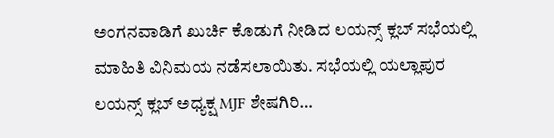ಅಂಗನವಾಡಿಗೆ ಖುರ್ಚಿ ಕೊಡುಗೆ ನೀಡಿದ ಲಯನ್ಸ್ ಕ್ಲಬ್ ಸಭೆಯಲ್ಲಿ ಮಾಹಿತಿ ವಿನಿಮಯ ನಡೆಸಲಾಯಿತು. ಸಭೆಯಲ್ಲಿ ಯಲ್ಲಾಪುರ ಲಯನ್ಸ್ ಕ್ಲಬ್ ಅಧ್ಯಕ್ಷ MJF ಶೇಷಗಿರಿ…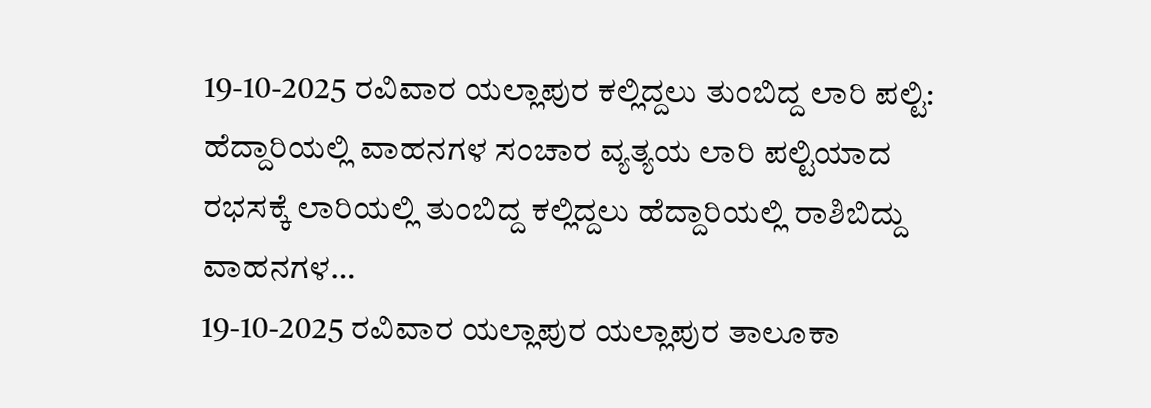19-10-2025 ರವಿವಾರ ಯಲ್ಲಾಪುರ ಕಲ್ಲಿದ್ದಲು ತುಂಬಿದ್ದ ಲಾರಿ ಪಲ್ಟಿ: ಹೆದ್ದಾರಿಯಲ್ಲಿ ವಾಹನಗಳ ಸಂಚಾರ ವ್ಯತ್ಯಯ ಲಾರಿ ಪಲ್ಟಿಯಾದ ರಭಸಕ್ಕೆ ಲಾರಿಯಲ್ಲಿ ತುಂಬಿದ್ದ ಕಲ್ಲಿದ್ದಲು ಹೆದ್ದಾರಿಯಲ್ಲಿ ರಾಶಿಬಿದ್ದು ವಾಹನಗಳ…
19-10-2025 ರವಿವಾರ ಯಲ್ಲಾಪುರ ಯಲ್ಲಾಪುರ ತಾಲೂಕಾ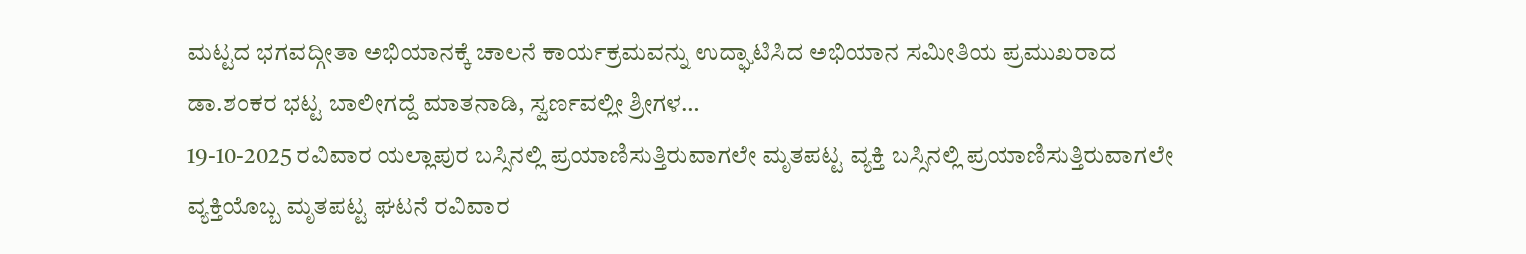ಮಟ್ಟದ ಭಗವದ್ಗೀತಾ ಅಭಿಯಾನಕ್ಕೆ ಚಾಲನೆ ಕಾರ್ಯಕ್ರಮವನ್ನು ಉದ್ಘಾಟಿಸಿದ ಅಭಿಯಾನ ಸಮೀತಿಯ ಪ್ರಮುಖರಾದ ಡಾ.ಶಂಕರ ಭಟ್ಟ ಬಾಲೀಗದ್ದೆ ಮಾತನಾಡಿ, ಸ್ವರ್ಣವಲ್ಲೀ ಶ್ರೀಗಳ…
19-10-2025 ರವಿವಾರ ಯಲ್ಲಾಪುರ ಬಸ್ಸಿನಲ್ಲಿ ಪ್ರಯಾಣಿಸುತ್ತಿರುವಾಗಲೇ ಮೃತಪಟ್ಟ ವ್ಯಕ್ತಿ ಬಸ್ಸಿನಲ್ಲಿ ಪ್ರಯಾಣಿಸುತ್ತಿರುವಾಗಲೇ ವ್ಯಕ್ತಿಯೊಬ್ಬ ಮೃತಪಟ್ಟ ಘಟನೆ ರವಿವಾರ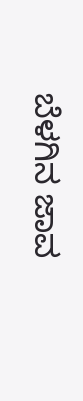ಬೆಳಗಿನ ಜಾವ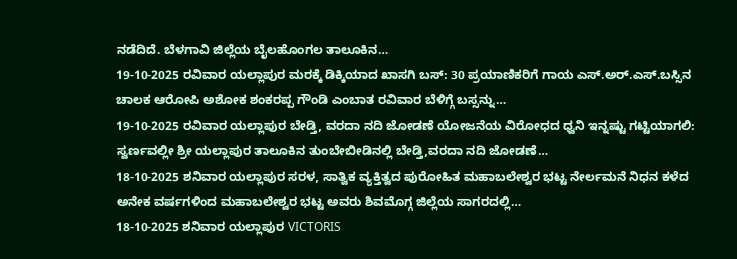ನಡೆದಿದೆ. ಬೆಳಗಾವಿ ಜಿಲ್ಲೆಯ ಬೈಲಹೊಂಗಲ ತಾಲೂಕಿನ…
19-10-2025 ರವಿವಾರ ಯಲ್ಲಾಪುರ ಮರಕ್ಕೆ ಡಿಕ್ಕಿಯಾದ ಖಾಸಗಿ ಬಸ್: 30 ಪ್ರಯಾಣಿಕರಿಗೆ ಗಾಯ ಎಸ್.ಅರ್.ಎಸ್.ಬಸ್ಸಿನ ಚಾಲಕ ಆರೋಪಿ ಅಶೋಕ ಶಂಕರಪ್ಪ ಗೌಂಡಿ ಎಂಬಾತ ರವಿವಾರ ಬೆಳಿಗ್ಗೆ ಬಸ್ಸನ್ನು…
19-10-2025 ರವಿವಾರ ಯಲ್ಲಾಪುರ ಬೇಡ್ತಿ, ವರದಾ ನದಿ ಜೋಡಣೆ ಯೋಜನೆಯ ವಿರೋಧದ ಧ್ವನಿ ಇನ್ನಷ್ಟು ಗಟ್ಟಿಯಾಗಲಿ: ಸ್ವರ್ಣವಲ್ಲೀ ಶ್ರೀ ಯಲ್ಲಾಪುರ ತಾಲೂಕಿನ ತುಂಬೇಬೀಡಿನಲ್ಲಿ ಬೇಡ್ತಿ,ವರದಾ ನದಿ ಜೋಡಣೆ…
18-10-2025 ಶನಿವಾರ ಯಲ್ಲಾಪುರ ಸರಳ, ಸಾತ್ವಿಕ ವ್ಯಕ್ತಿತ್ವದ ಪುರೋಹಿತ ಮಹಾಬಲೇಶ್ವರ ಭಟ್ಟ ನೇರ್ಲಮನೆ ನಿಧನ ಕಳೆದ ಅನೇಕ ವರ್ಷಗಳಿಂದ ಮಹಾಬಲೇಶ್ವರ ಭಟ್ಟ ಅವರು ಶಿವಮೊಗ್ಗ ಜಿಲ್ಲೆಯ ಸಾಗರದಲ್ಲಿ…
18-10-2025 ಶನಿವಾರ ಯಲ್ಲಾಪುರ VICTORIS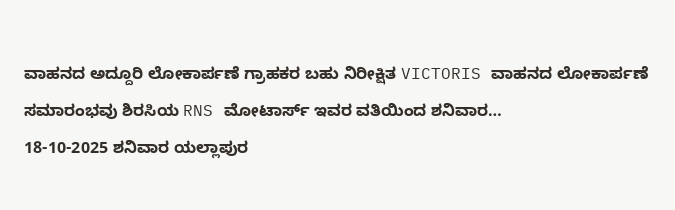ವಾಹನದ ಅದ್ದೂರಿ ಲೋಕಾರ್ಪಣೆ ಗ್ರಾಹಕರ ಬಹು ನಿರೀಕ್ಷಿತ VICTORIS ವಾಹನದ ಲೋಕಾರ್ಪಣೆ ಸಮಾರಂಭವು ಶಿರಸಿಯ RNS ಮೋಟಾರ್ಸ್ ಇವರ ವತಿಯಿಂದ ಶನಿವಾರ…
18-10-2025 ಶನಿವಾರ ಯಲ್ಲಾಪುರ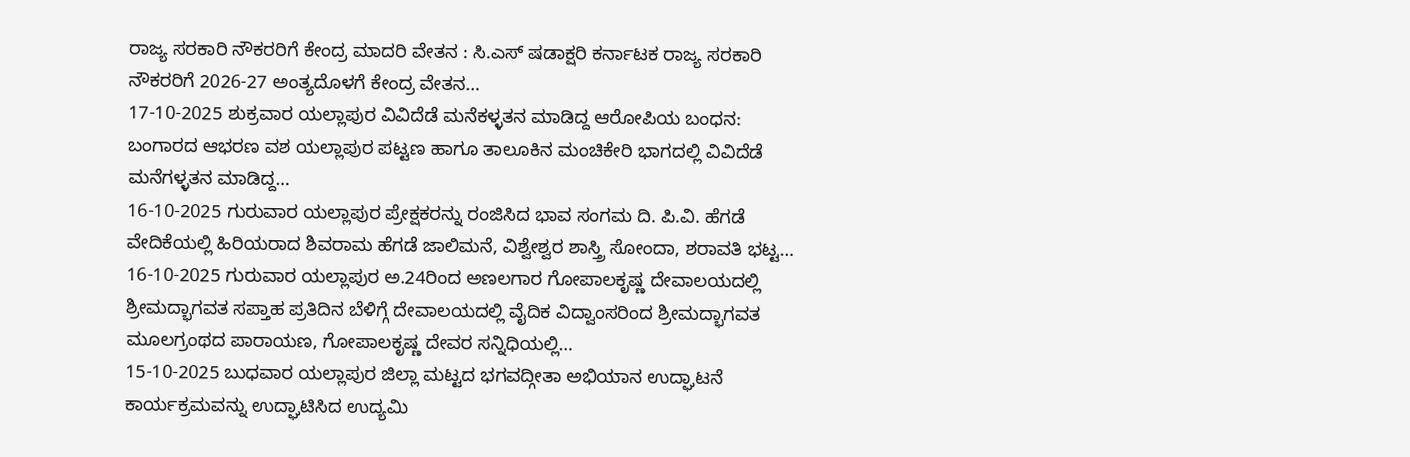ರಾಜ್ಯ ಸರಕಾರಿ ನೌಕರರಿಗೆ ಕೇಂದ್ರ ಮಾದರಿ ವೇತನ : ಸಿ.ಎಸ್ ಷಡಾಕ್ಷರಿ ಕರ್ನಾಟಕ ರಾಜ್ಯ ಸರಕಾರಿ ನೌಕರರಿಗೆ 2026-27 ಅಂತ್ಯದೊಳಗೆ ಕೇಂದ್ರ ವೇತನ…
17-10-2025 ಶುಕ್ರವಾರ ಯಲ್ಲಾಪುರ ವಿವಿದೆಡೆ ಮನೆಕಳ್ಳತನ ಮಾಡಿದ್ದ ಆರೋಪಿಯ ಬಂಧನ: ಬಂಗಾರದ ಆಭರಣ ವಶ ಯಲ್ಲಾಪುರ ಪಟ್ಟಣ ಹಾಗೂ ತಾಲೂಕಿನ ಮಂಚಿಕೇರಿ ಭಾಗದಲ್ಲಿ ವಿವಿದೆಡೆ ಮನೆಗಳ್ಳತನ ಮಾಡಿದ್ದ…
16-10-2025 ಗುರುವಾರ ಯಲ್ಲಾಪುರ ಪ್ರೇಕ್ಷಕರನ್ನು ರಂಜಿಸಿದ ಭಾವ ಸಂಗಮ ದಿ. ಪಿ.ವಿ. ಹೆಗಡೆ ವೇದಿಕೆಯಲ್ಲಿ ಹಿರಿಯರಾದ ಶಿವರಾಮ ಹೆಗಡೆ ಜಾಲಿಮನೆ, ವಿಶ್ವೇಶ್ವರ ಶಾಸ್ತ್ರಿ ಸೋಂದಾ, ಶರಾವತಿ ಭಟ್ಟ…
16-10-2025 ಗುರುವಾರ ಯಲ್ಲಾಪುರ ಅ.24ರಿಂದ ಅಣಲಗಾರ ಗೋಪಾಲಕೃಷ್ಣ ದೇವಾಲಯದಲ್ಲಿ ಶ್ರೀಮದ್ಭಾಗವತ ಸಪ್ತಾಹ ಪ್ರತಿದಿನ ಬೆಳಿಗ್ಗೆ ದೇವಾಲಯದಲ್ಲಿ ವೈದಿಕ ವಿದ್ವಾಂಸರಿಂದ ಶ್ರೀಮದ್ಭಾಗವತ ಮೂಲಗ್ರಂಥದ ಪಾರಾಯಣ, ಗೋಪಾಲಕೃಷ್ಣ ದೇವರ ಸನ್ನಿಧಿಯಲ್ಲಿ…
15-10-2025 ಬುಧವಾರ ಯಲ್ಲಾಪುರ ಜಿಲ್ಲಾ ಮಟ್ಟದ ಭಗವದ್ಗೀತಾ ಅಭಿಯಾನ ಉದ್ಘಾಟನೆ ಕಾರ್ಯಕ್ರಮವನ್ನು ಉದ್ಘಾಟಿಸಿದ ಉದ್ಯಮಿ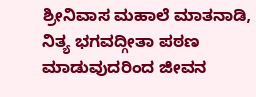ಶ್ರೀನಿವಾಸ ಮಹಾಲೆ ಮಾತನಾಡಿ, ನಿತ್ಯ ಭಗವದ್ಗೀತಾ ಪಠಣ ಮಾಡುವುದರಿಂದ ಜೀವನ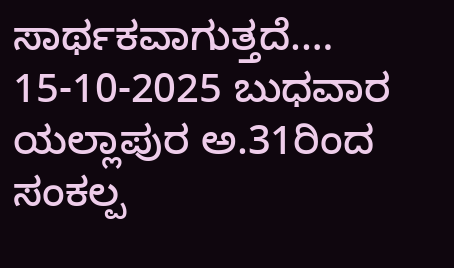ಸಾರ್ಥಕವಾಗುತ್ತದೆ.…
15-10-2025 ಬುಧವಾರ ಯಲ್ಲಾಪುರ ಅ.31ರಿಂದ ಸಂಕಲ್ಪ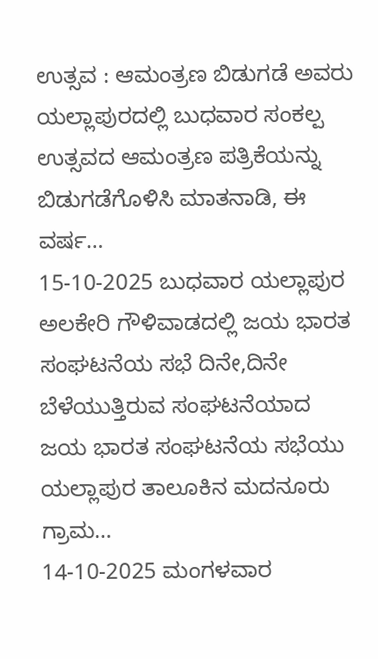ಉತ್ಸವ : ಆಮಂತ್ರಣ ಬಿಡುಗಡೆ ಅವರು ಯಲ್ಲಾಪುರದಲ್ಲಿ ಬುಧವಾರ ಸಂಕಲ್ಪ ಉತ್ಸವದ ಆಮಂತ್ರಣ ಪತ್ರಿಕೆಯನ್ನು ಬಿಡುಗಡೆಗೊಳಿಸಿ ಮಾತನಾಡಿ, ಈ ವರ್ಷ…
15-10-2025 ಬುಧವಾರ ಯಲ್ಲಾಪುರ ಅಲಕೇರಿ ಗೌಳಿವಾಡದಲ್ಲಿ ಜಯ ಭಾರತ ಸಂಘಟನೆಯ ಸಭೆ ದಿನೇ,ದಿನೇ ಬೆಳೆಯುತ್ತಿರುವ ಸಂಘಟನೆಯಾದ ಜಯ ಭಾರತ ಸಂಘಟನೆಯ ಸಭೆಯು ಯಲ್ಲಾಪುರ ತಾಲೂಕಿನ ಮದನೂರು ಗ್ರಾಮ…
14-10-2025 ಮಂಗಳವಾರ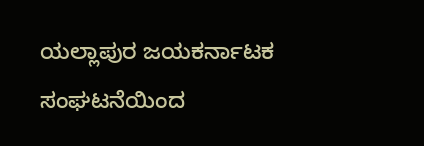ಯಲ್ಲಾಪುರ ಜಯಕರ್ನಾಟಕ ಸಂಘಟನೆಯಿಂದ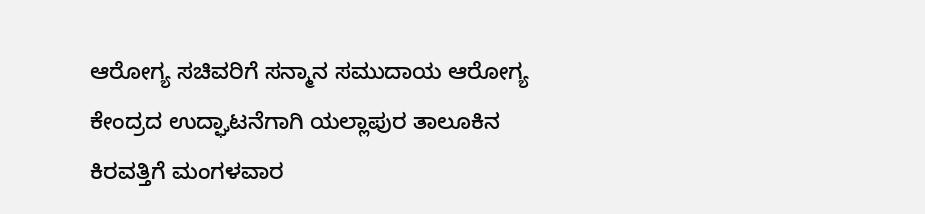ಆರೋಗ್ಯ ಸಚಿವರಿಗೆ ಸನ್ಮಾನ ಸಮುದಾಯ ಆರೋಗ್ಯ ಕೇಂದ್ರದ ಉದ್ಘಾಟನೆಗಾಗಿ ಯಲ್ಲಾಪುರ ತಾಲೂಕಿನ ಕಿರವತ್ತಿಗೆ ಮಂಗಳವಾರ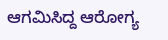ಆಗಮಿಸಿದ್ದ ಆರೋಗ್ಯ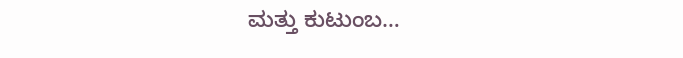ಮತ್ತು ಕುಟುಂಬ…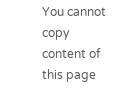You cannot copy content of this page